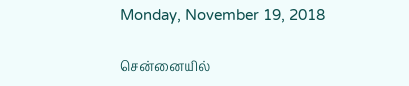Monday, November 19, 2018

சென்னையில்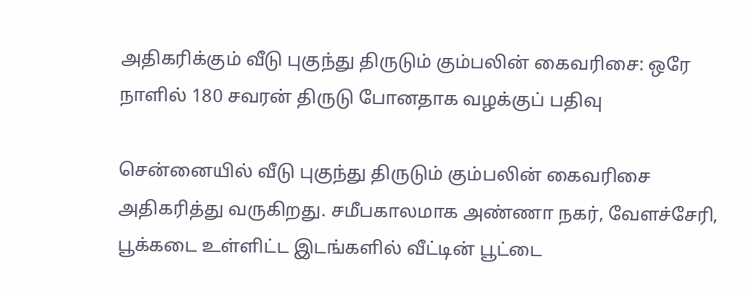அதிகரிக்கும் வீடு புகுந்து திருடும் கும்பலின் கைவரிசை: ஒரே நாளில் 180 சவரன் திருடு போனதாக வழக்குப் பதிவு

சென்னையில் வீடு புகுந்து திருடும் கும்பலின் கைவரிசை அதிகரித்து வருகிறது. சமீபகாலமாக அண்ணா நகர், வேளச்சேரி, பூக்கடை உள்ளிட்ட இடங்களில் வீட்டின் பூட்டை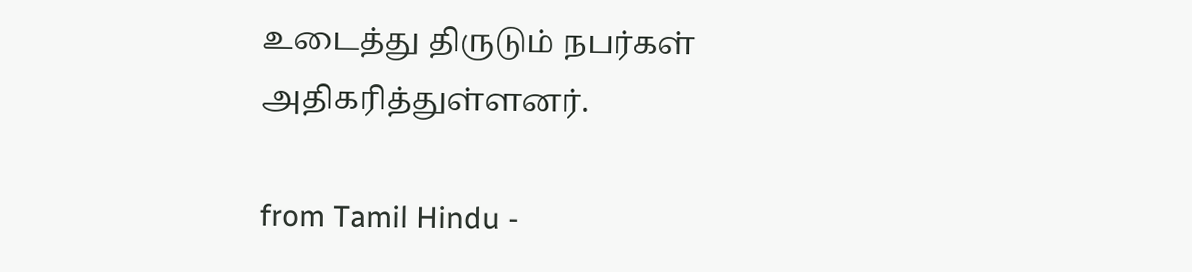உடைத்து திருடும் நபர்கள் அதிகரித்துள்ளனர்.

from Tamil Hindu -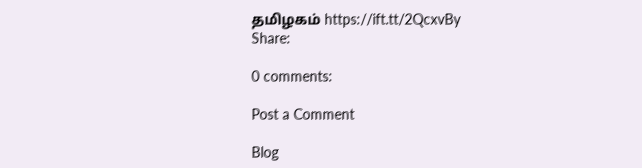தமிழகம் https://ift.tt/2QcxvBy
Share:

0 comments:

Post a Comment

Blog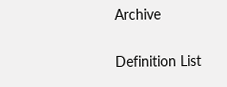Archive

Definition List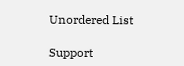Unordered List

Support